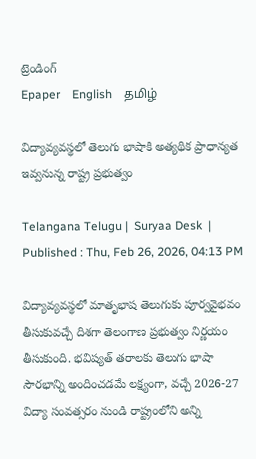ట్రెండింగ్
Epaper    English    தமிழ்

విద్యావ్యవస్థలో తెలుగు భాషాకి అత్యథిక ప్రాధాన్యత ఇవ్వనున్న రాష్ట్ర ప్రభుత్వం

Telangana Telugu |  Suryaa Desk  | Published : Thu, Feb 26, 2026, 04:13 PM

విద్యావ్యవస్థలో మాతృభాష తెలుగుకు పూర్వవైభవం తీసుకువచ్చే దిశగా తెలంగాణ ప్రభుత్వం నిర్ణయం తీసుకుంది. భవిష్యత్ తరాలకు తెలుగు భాషా సౌరభాన్ని అందించడమే లక్ష్యంగా, వచ్చే 2026-27 విద్యా సంవత్సరం నుండి రాష్ట్రంలోని అన్ని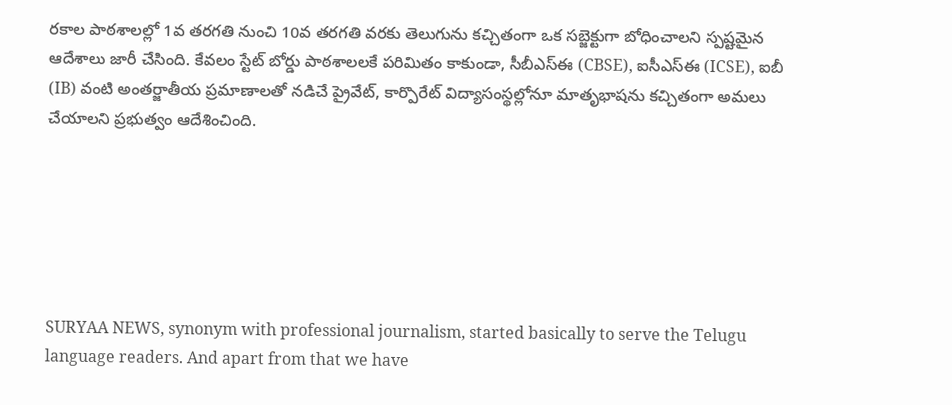రకాల పాఠశాలల్లో 1వ తరగతి నుంచి 10వ తరగతి వరకు తెలుగును కచ్చితంగా ఒక సబ్జెక్టుగా బోధించాలని స్పష్టమైన ఆదేశాలు జారీ చేసింది. కేవలం స్టేట్ బోర్డు పాఠశాలలకే పరిమితం కాకుండా, సీబీఎస్ఈ (CBSE), ఐసీఎస్ఈ (ICSE), ఐబీ (IB) వంటి అంతర్జాతీయ ప్రమాణాలతో నడిచే ప్రైవేట్, కార్పొరేట్ విద్యాసంస్థల్లోనూ మాతృభాషను కచ్చితంగా అమలు చేయాలని ప్రభుత్వం ఆదేశించింది.






SURYAA NEWS, synonym with professional journalism, started basically to serve the Telugu language readers. And apart from that we have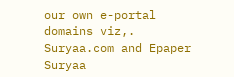our own e-portal domains viz,. Suryaa.com and Epaper Suryaa